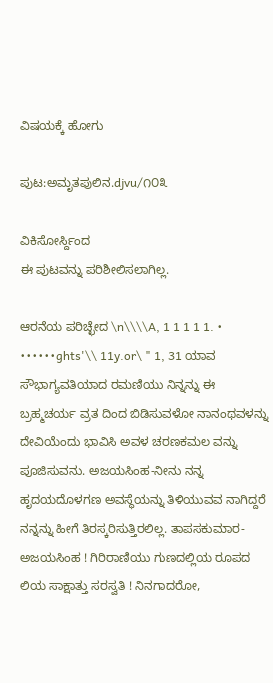ವಿಷಯಕ್ಕೆ ಹೋಗು

ಪುಟ:ಅಮೃತಪುಲಿನ.djvu/೧೦೩

ವಿಕಿಸೋರ್ಸ್ದಿಂದ
ಈ ಪುಟವನ್ನು ಪರಿಶೀಲಿಸಲಾಗಿಲ್ಲ.

ಆರನೆಯ ಪರಿಚ್ಛೇದ \n\\\\A, 1 1 1 1 1. • ••••••ghts'\\ 11y.or\ " 1, 31 ಯಾವ ಸೌಭಾಗ್ಯವತಿಯಾದ ರಮಣಿಯು ನಿನ್ನನ್ನು ಈ ಬ್ರಹ್ಮಚರ್ಯ ವ್ರತ ದಿಂದ ಬಿಡಿಸುವಳೋ ನಾನಂಥವಳನ್ನು ದೇವಿಯೆಂದು ಭಾವಿಸಿ ಅವಳ ಚರಣಕಮಲ ವನ್ನು ಪೂಜಿಸುವನು. ಅಜಯಸಿಂಹ-ನೀನು ನನ್ನ ಹೃದಯದೊಳಗಣ ಅವಸ್ಥೆಯನ್ನು ತಿಳಿಯುವವ ನಾಗಿದ್ದರೆ ನನ್ನನ್ನು ಹೀಗೆ ತಿರಸ್ಕರಿಸುತ್ತಿರಲಿಲ್ಲ. ತಾಪಸಕುಮಾರ-ಅಜಯಸಿಂಹ ! ಗಿರಿರಾಣಿಯು ಗುಣದಲ್ಲಿಯ ರೂಪದ ಲಿಯ ಸಾಕ್ಷಾತ್ತು ಸರಸ್ವತಿ ! ನಿನಗಾದರೋ,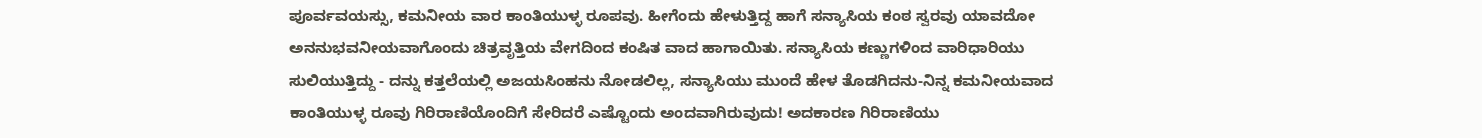ಪೂರ್ವವಯಸ್ಸು, ಕಮನೀಯ ವಾರ ಕಾಂತಿಯುಳ್ಳ ರೂಪವು. ಹೀಗೆಂದು ಹೇಳುತ್ತಿದ್ದ ಹಾಗೆ ಸನ್ಯಾಸಿಯ ಕಂಠ ಸ್ವರವು ಯಾವದೋ ಅನನುಭವನೀಯವಾಗೊಂದು ಚಿತ್ರವೃತ್ತಿಯ ವೇಗದಿಂದ ಕಂಷಿತ ವಾದ ಹಾಗಾಯಿತು. ಸನ್ಯಾಸಿಯ ಕಣ್ಣುಗಳಿಂದ ವಾರಿಧಾರಿಯು ಸುಲಿಯುತ್ತಿದ್ದು - ದನ್ನು ಕತ್ತಲೆಯಲ್ಲಿ ಅಜಯಸಿಂಹನು ನೋಡಲಿಲ್ಲ, ಸನ್ಯಾಸಿಯು ಮುಂದೆ ಹೇಳ ತೊಡಗಿದನು-ನಿನ್ನ ಕಮನೀಯವಾದ ಕಾಂತಿಯುಳ್ಳ ರೂವು ಗಿರಿರಾಣಿಯೊಂದಿಗೆ ಸೇರಿದರೆ ಎಷ್ಟೊಂದು ಅಂದವಾಗಿರುವುದು! ಅದಕಾರಣ ಗಿರಿರಾಣಿಯು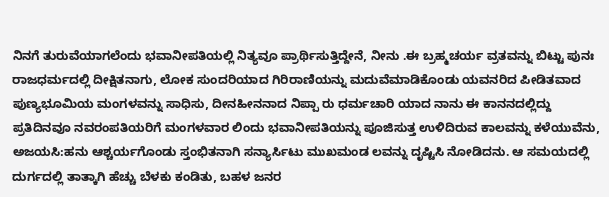ನಿನಗೆ ತುರುವೆಯಾಗಲೆಂದು ಭವಾನೀಪತಿಯಲ್ಲಿ ನಿತ್ಯವೂ ಪ್ರಾರ್ಥಿಸುತ್ತಿದ್ದೇನೆ, ನೀನು .ಈ ಬ್ರಹ್ಮಚರ್ಯ ವ್ರತವನ್ನು ಬಿಟ್ಟು ಪುನಃ ರಾಜಧರ್ಮದಲ್ಲಿ ದೀಕ್ಷಿತನಾಗು, ಲೋಕ ಸುಂದರಿಯಾದ ಗಿರಿರಾಣಿಯನ್ನು ಮದುವೆಮಾಡಿಕೊಂಡು ಯವನರಿದ ಪೀಡಿತವಾದ ಪುಣ್ಯಭೂಮಿಯ ಮಂಗಳವನ್ನು ಸಾಧಿಸು, ದೀನಹೀನನಾದ ನಿಪ್ಪಾ ರು ಧರ್ಮಚಾರಿ ಯಾದ ನಾನು ಈ ಕಾನನದಲ್ಲಿದ್ದು ಪ್ರತಿದಿನವೂ ನವರಂಪತಿಯರಿಗೆ ಮಂಗಳವಾರ ಲಿಂದು ಭವಾನೀಪತಿಯನ್ನು ಪೂಜಿಸುತ್ತ ಉಳಿದಿರುವ ಕಾಲವನ್ನು ಕಳೆಯುವೆನು, ಅಜಯಸಿ:ಹನು ಆಶ್ಚರ್ಯಗೊಂಡು ಸ್ತಂಭಿತನಾಗಿ ಸನ್ಯಾರ್ಸಿಟು ಮುಖಮಂಡ ಲವನ್ನು ದೃಷ್ಟಿಸಿ ನೋಡಿದನು. ಆ ಸಮಯದಲ್ಲಿ ದುರ್ಗದಲ್ಲಿ ತಾತ್ಕಾಗಿ ಹೆಚ್ಚು ಬೆಳಕು ಕಂಡಿತು, ಬಹಳ ಜನರ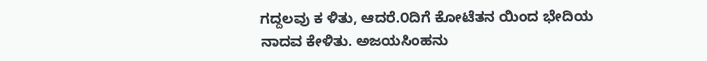ಗದ್ದಲವು ಕ ಳಿತು, ಆದರೆ.೦ದಿಗೆ ಕೋಟೆತನ ಯಿಂದ ಭೇದಿಯ ನಾದವ ಕೇಳಿತು. ಅಜಯಸಿಂಹನು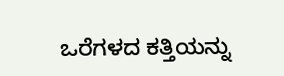ಒರೆಗಳದ ಕತ್ತಿಯನ್ನು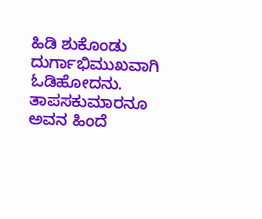ಹಿಡಿ ಶುಕೊಂಡು ದುರ್ಗಾಭಿಮುಖವಾಗಿ ಓಡಿಹೋದನು. ತಾಪಸಕುಮಾರನೂ ಅವನ ಹಿಂದೆ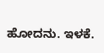ಹೋದನು. ಇಳಕೆ.